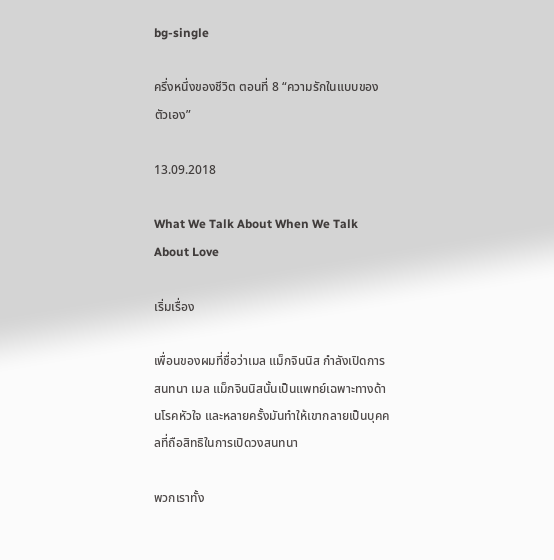bg-single

ครึ่งหนึ่งของชีวิต ตอนที่ 8 “ความรักในแบบของตัวเอง”

13.09.2018

What We Talk About When We Talk About Love

เริ่มเรื่อง

เพื่อนของผมที่ชื่อว่าเมล แม็กจินนิส กำลังเปิดการสนทนา เมล แม็กจินนิสนั้นเป็นแพทย์เฉพาะทางด้านโรคหัวใจ และหลายครั้งมันทำให้เขากลายเป็นบุคคลที่ถือสิทธิในการเปิดวงสนทนา

พวกเราทั้ง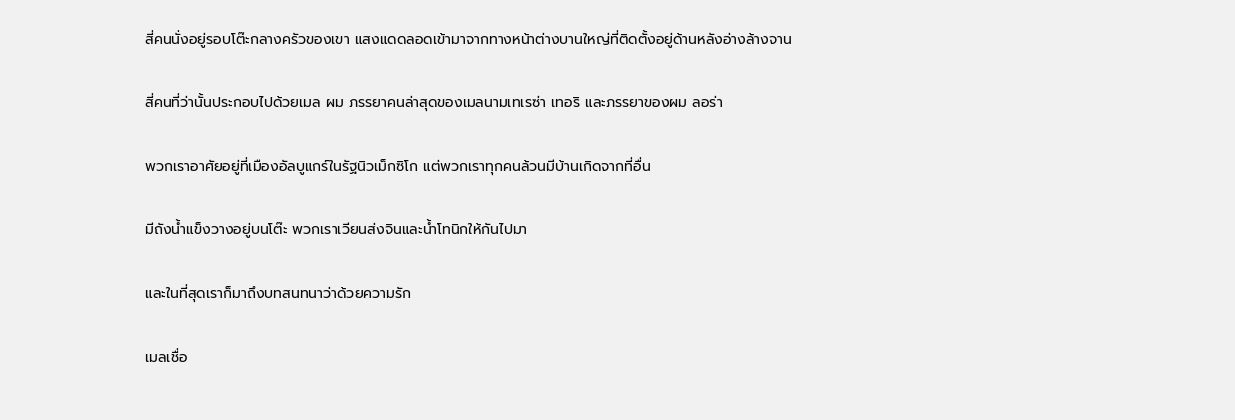สี่คนนั่งอยู่รอบโต๊ะกลางครัวของเขา แสงแดดลอดเข้ามาจากทางหน้าต่างบานใหญ่ที่ติดตั้งอยู่ด้านหลังอ่างล้างจาน

สี่คนที่ว่านั้นประกอบไปด้วยเมล ผม ภรรยาคนล่าสุดของเมลนามเทเรซ่า เทอริ และภรรยาของผม ลอร่า

พวกเราอาศัยอยู่ที่เมืองอัลบูแกร์ในรัฐนิวเม็กซิโก แต่พวกเราทุกคนล้วนมีบ้านเกิดจากที่อื่น

มีถังน้ำแข็งวางอยู่บนโต๊ะ พวกเราเวียนส่งจินและน้ำโทนิกให้กันไปมา

และในที่สุดเราก็มาถึงบทสนทนาว่าด้วยความรัก

เมลเชื่อ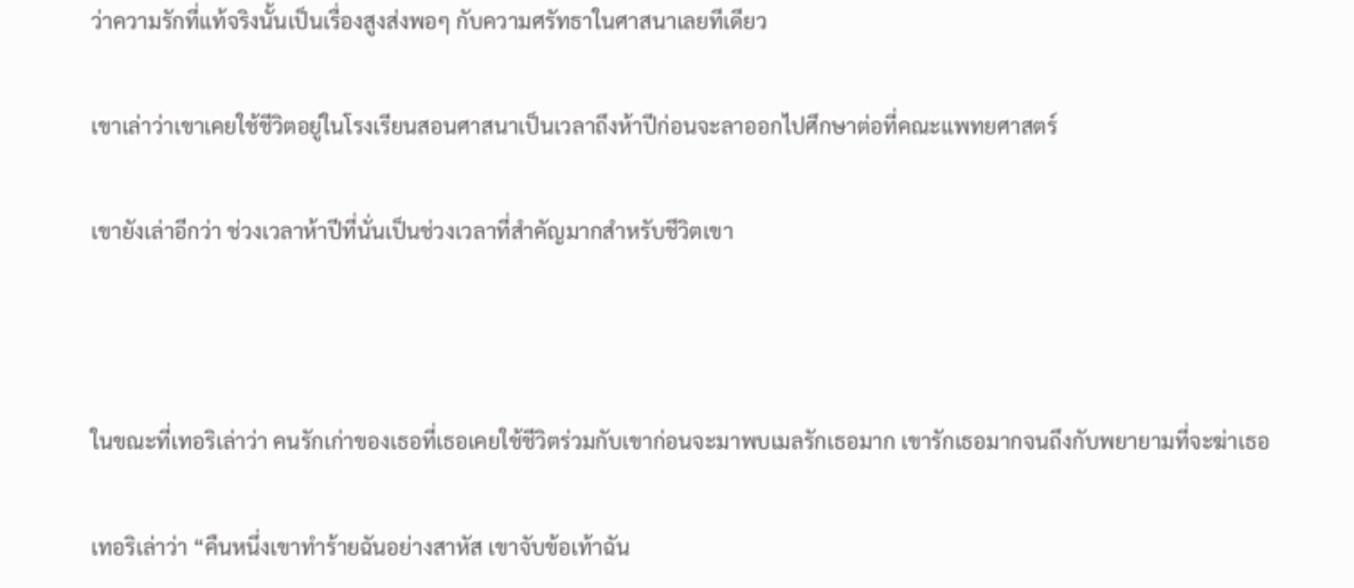ว่าความรักที่แท้จริงนั้นเป็นเรื่องสูงส่งพอๆ กับความศรัทธาในศาสนาเลยทีเดียว

เขาเล่าว่าเขาเคยใช้ชีวิตอยู่ในโรงเรียนสอนศาสนาเป็นเวลาถึงห้าปีก่อนจะลาออกไปศึกษาต่อที่คณะแพทยศาสตร์

เขายังเล่าอีกว่า ช่วงเวลาห้าปีที่นั่นเป็นช่วงเวลาที่สำคัญมากสำหรับชีวิตเขา



ในขณะที่เทอริเล่าว่า คนรักเก่าของเธอที่เธอเคยใช้ชีวิตร่วมกับเขาก่อนจะมาพบเมลรักเธอมาก เขารักเธอมากจนถึงกับพยายามที่จะฆ่าเธอ

เทอริเล่าว่า “คืนหนึ่งเขาทำร้ายฉันอย่างสาหัส เขาจับข้อเท้าฉัน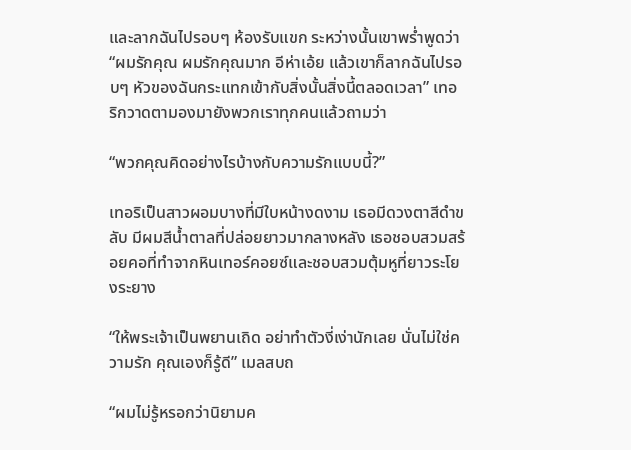และลากฉันไปรอบๆ ห้องรับแขก ระหว่างนั้นเขาพร่ำพูดว่า “ผมรักคุณ ผมรักคุณมาก อีห่าเอ้ย แล้วเขาก็ลากฉันไปรอบๆ หัวของฉันกระแทกเข้ากับสิ่งนั้นสิ่งนี้ตลอดเวลา” เทอริกวาดตามองมายังพวกเราทุกคนแล้วถามว่า

“พวกคุณคิดอย่างไรบ้างกับความรักแบบนี้?”

เทอริเป็นสาวผอมบางที่มีใบหน้างดงาม เธอมีดวงตาสีดำขลับ มีผมสีน้ำตาลที่ปล่อยยาวมากลางหลัง เธอชอบสวมสร้อยคอที่ทำจากหินเทอร์คอยซ์และชอบสวมตุ้มหูที่ยาวระโยงระยาง

“ให้พระเจ้าเป็นพยานเถิด อย่าทำตัวงี่เง่านักเลย นั่นไม่ใช่ความรัก คุณเองก็รู้ดี” เมลสบถ

“ผมไม่รู้หรอกว่านิยามค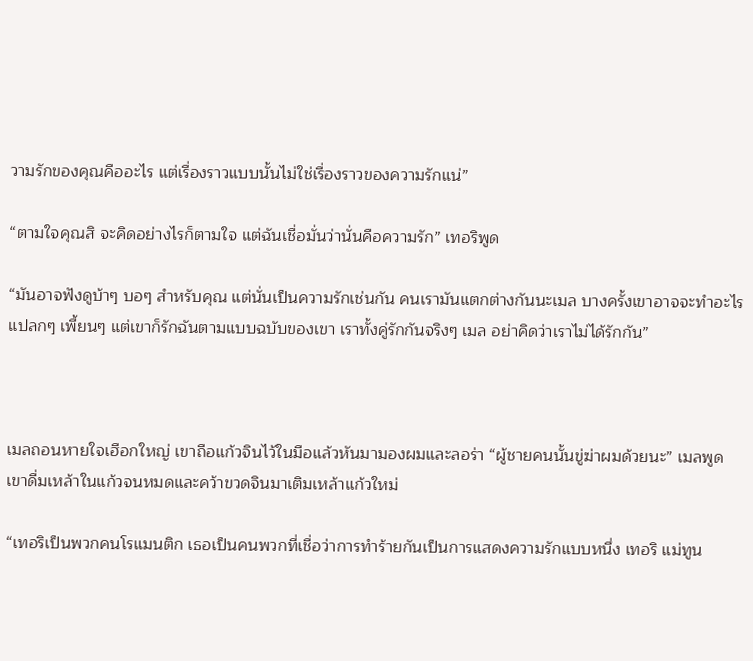วามรักของคุณคืออะไร แต่เรื่องราวแบบนั้นไม่ใช่เรื่องราวของความรักแน่”

“ตามใจคุณสิ จะคิดอย่างไรก็ตามใจ แต่ฉันเชื่อมั่นว่านั่นคือความรัก” เทอริพูด

“มันอาจฟังดูบ้าๆ บอๆ สำหรับคุณ แต่นั่นเป็นความรักเช่นกัน คนเรามันแตกต่างกันนะเมล บางครั้งเขาอาจจะทำอะไรแปลกๆ เพี้ยนๆ แต่เขาก็รักฉันตามแบบฉบับของเขา เราทั้งคู่รักกันจริงๆ เมล อย่าคิดว่าเราไม่ได้รักกัน”



เมลถอนหายใจเฮือกใหญ่ เขาถือแก้วจินไว้ในมือแล้วหันมามองผมและลอร่า “ผู้ชายคนนั้นขู่ฆ่าผมด้วยนะ” เมลพูด เขาดื่มเหล้าในแก้วจนหมดและคว้าขวดจินมาเติมเหล้าแก้วใหม่

“เทอริเป็นพวกคนโรแมนติก เธอเป็นคนพวกที่เชื่อว่าการทำร้ายกันเป็นการแสดงความรักแบบหนึ่ง เทอริ แม่ทูน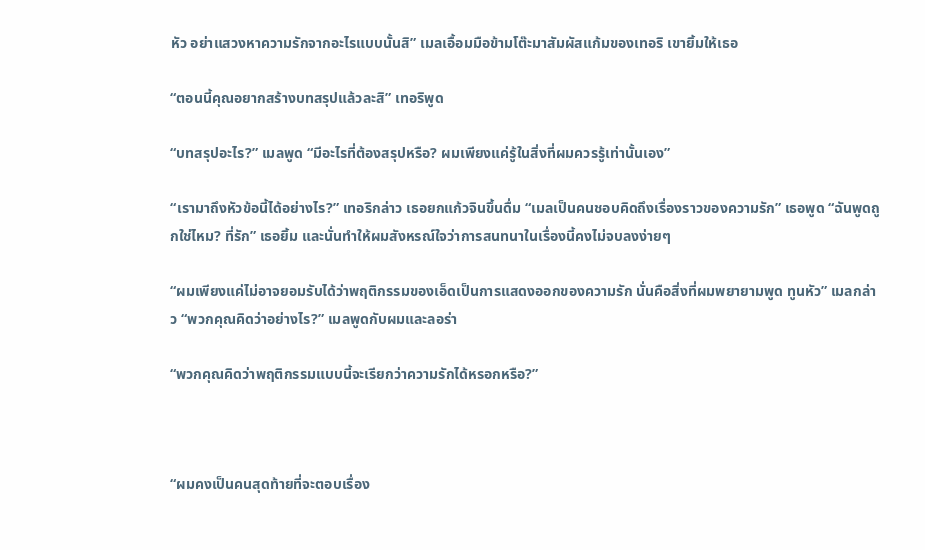หัว อย่าแสวงหาความรักจากอะไรแบบนั้นสิ” เมลเอื้อมมือข้ามโต๊ะมาสัมผัสแก้มของเทอริ เขายิ้มให้เธอ

“ตอนนี้คุณอยากสร้างบทสรุปแล้วละสิ” เทอริพูด

“บทสรุปอะไร?” เมลพูด “มีอะไรที่ต้องสรุปหรือ? ผมเพียงแค่รู้ในสิ่งที่ผมควรรู้เท่านั้นเอง”

“เรามาถึงหัวข้อนี้ได้อย่างไร?” เทอริกล่าว เธอยกแก้วจินขึ้นดื่ม “เมลเป็นคนชอบคิดถึงเรื่องราวของความรัก” เธอพูด “ฉันพูดถูกใช่ไหม? ที่รัก” เธอยิ้ม และนั่นทำให้ผมสังหรณ์ใจว่าการสนทนาในเรื่องนี้คงไม่จบลงง่ายๆ

“ผมเพียงแค่ไม่อาจยอมรับได้ว่าพฤติกรรมของเอ็ดเป็นการแสดงออกของความรัก นั่นคือสิ่งที่ผมพยายามพูด ทูนหัว” เมลกล่าว “พวกคุณคิดว่าอย่างไร?” เมลพูดกับผมและลอร่า

“พวกคุณคิดว่าพฤติกรรมแบบนี้จะเรียกว่าความรักได้หรอกหรือ?”



“ผมคงเป็นคนสุดท้ายที่จะตอบเรื่อง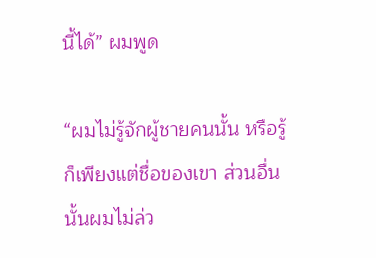นี้ได้” ผมพูด

“ผมไม่รู้จักผู้ชายคนนั้น หรือรู้ก็เพียงแต่ชื่อของเขา ส่วนอื่นนั้นผมไม่ล่ว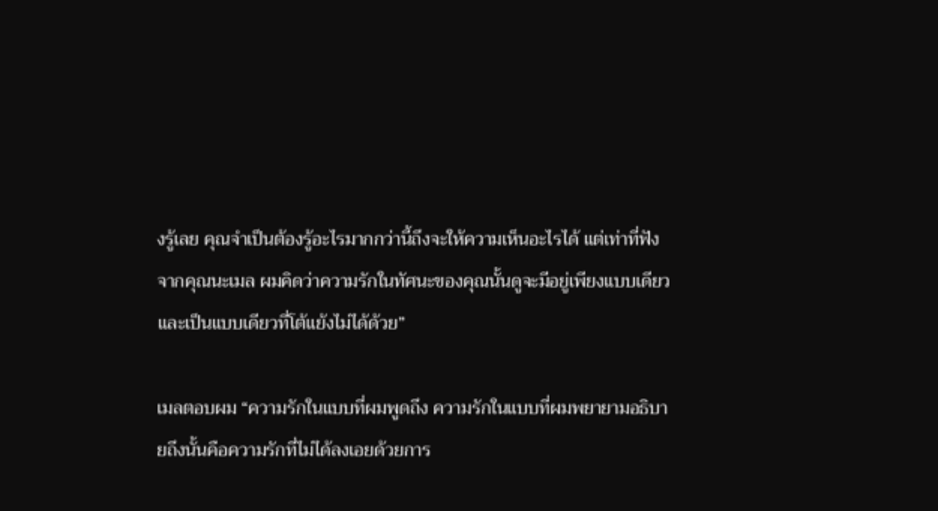งรู้เลย คุณจำเป็นต้องรู้อะไรมากกว่านี้ถึงจะให้ความเห็นอะไรได้ แต่เท่าที่ฟังจากคุณนะเมล ผมคิดว่าความรักในทัศนะของคุณนั้นดูจะมีอยู่เพียงแบบเดียวและเป็นแบบเดียวที่โต้แย้งไม่ได้ด้วย”

เมลตอบผม “ความรักในแบบที่ผมพูดถึง ความรักในแบบที่ผมพยายามอธิบายถึงนั้นคือความรักที่ไม่ได้ลงเอยด้วยการ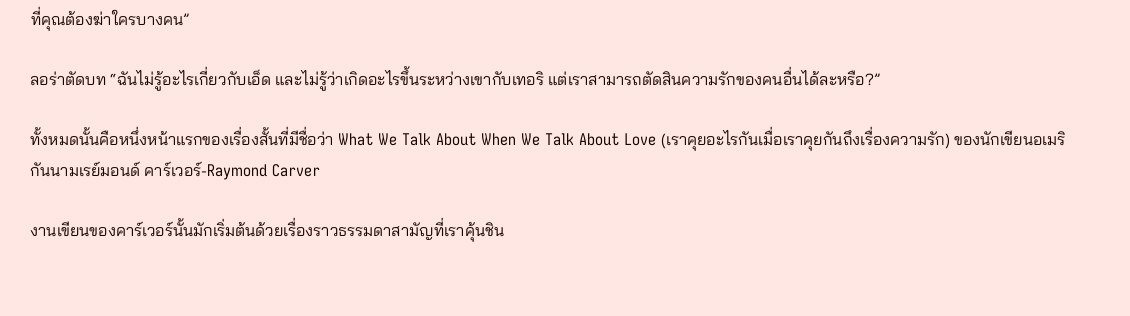ที่คุณต้องฆ่าใครบางคน”

ลอร่าตัดบท “ฉันไม่รู้อะไรเกี่ยวกับเอ็ด และไม่รู้ว่าเกิดอะไรขึ้นระหว่างเขากับเทอริ แต่เราสามารถตัดสินความรักของคนอื่นได้ละหรือ?”

ทั้งหมดนั้นคือหนึ่งหน้าแรกของเรื่องสั้นที่มีชื่อว่า What We Talk About When We Talk About Love (เราคุยอะไรกันเมื่อเราคุยกันถึงเรื่องความรัก) ของนักเขียนอเมริกันนามเรย์มอนด์ คาร์เวอร์-Raymond Carver

งานเขียนของคาร์เวอร์นั้นมักเริ่มต้นด้วยเรื่องราวธรรมดาสามัญที่เราคุ้นชิน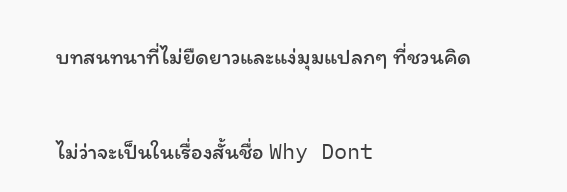บทสนทนาที่ไม่ยืดยาวและแง่มุมแปลกๆ ที่ชวนคิด

ไม่ว่าจะเป็นในเรื่องสั้นชื่อ Why Dont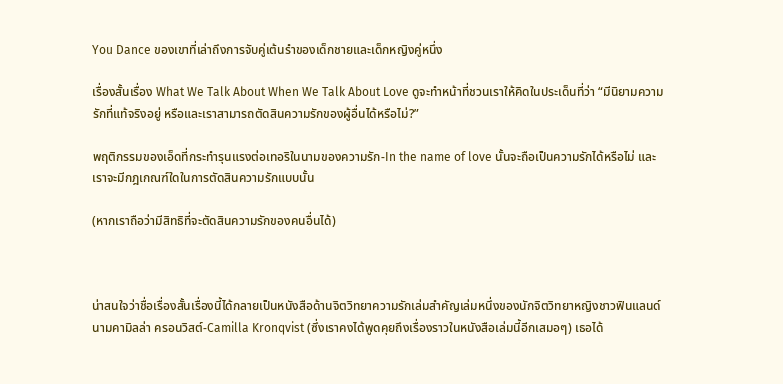You Dance ของเขาที่เล่าถึงการจับคู่เต้นรำของเด็กชายและเด็กหญิงคู่หนึ่ง

เรื่องสั้นเรื่อง What We Talk About When We Talk About Love ดูจะทำหน้าที่ชวนเราให้คิดในประเด็นที่ว่า “มีนิยามความรักที่แท้จริงอยู่ หรือและเราสามารถตัดสินความรักของผู้อื่นได้หรือไม่?”

พฤติกรรมของเอ็ดที่กระทำรุนแรงต่อเทอริในนามของความรัก-In the name of love นั้นจะถือเป็นความรักได้หรือไม่ และเราจะมีกฎเกณฑ์ใดในการตัดสินความรักแบบนั้น

(หากเราถือว่ามีสิทธิที่จะตัดสินความรักของคนอื่นได้)



น่าสนใจว่าชื่อเรื่องสั้นเรื่องนี้ได้กลายเป็นหนังสือด้านจิตวิทยาความรักเล่มสำคัญเล่มหนึ่งของนักจิตวิทยาหญิงชาวฟินแลนด์นามคามิลล่า ครอนวิสต์-Camilla Kronqvist (ซึ่งเราคงได้พูดคุยถึงเรื่องราวในหนังสือเล่มนี้อีกเสมอๆ) เธอได้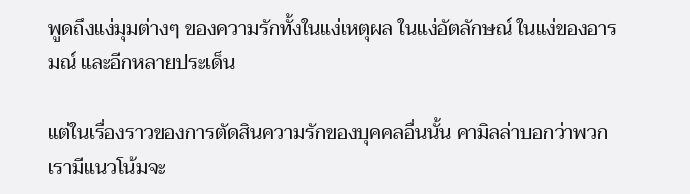พูดถึงแง่มุมต่างๆ ของความรักทั้งในแง่เหตุผล ในเเง่อัตลักษณ์ ในแง่ของอารมณ์ และอีกหลายประเด็น

แต่ในเรื่องราวของการตัดสินความรักของบุคคลอื่นนั้น คามิลล่าบอกว่าพวกเรามีแนวโน้มจะ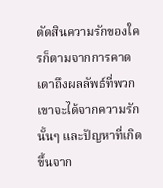ตัดสินความรักของใครก็ตามจากการคาดเดาถึงผลลัพธ์ที่พวกเขาจะได้จากความรักนั้นๆ และปัญหาที่เกิดขึ้นจาก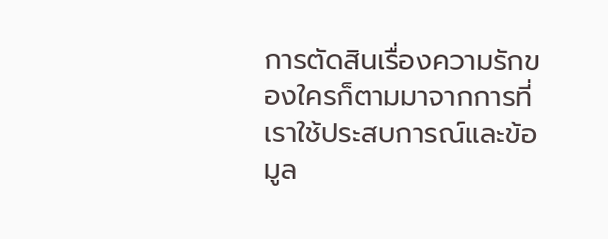การตัดสินเรื่องความรักของใครก็ตามมาจากการที่เราใช้ประสบการณ์และข้อมูล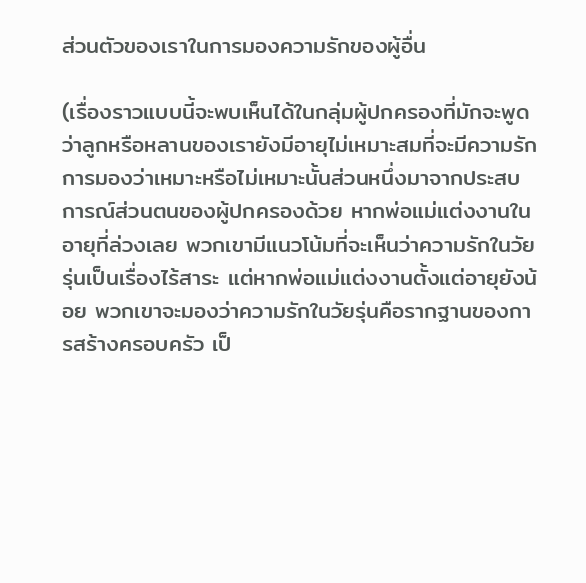ส่วนตัวของเราในการมองความรักของผู้อื่น

(เรื่องราวแบบนี้จะพบเห็นได้ในกลุ่มผู้ปกครองที่มักจะพูดว่าลูกหรือหลานของเรายังมีอายุไม่เหมาะสมที่จะมีความรัก การมองว่าเหมาะหรือไม่เหมาะนั้นส่วนหนึ่งมาจากประสบการณ์ส่วนตนของผู้ปกครองด้วย หากพ่อแม่แต่งงานในอายุที่ล่วงเลย พวกเขามีแนวโน้มที่จะเห็นว่าความรักในวัยรุ่นเป็นเรื่องไร้สาระ แต่หากพ่อแม่แต่งงานตั้งแต่อายุยังน้อย พวกเขาจะมองว่าความรักในวัยรุ่นคือรากฐานของการสร้างครอบครัว เป็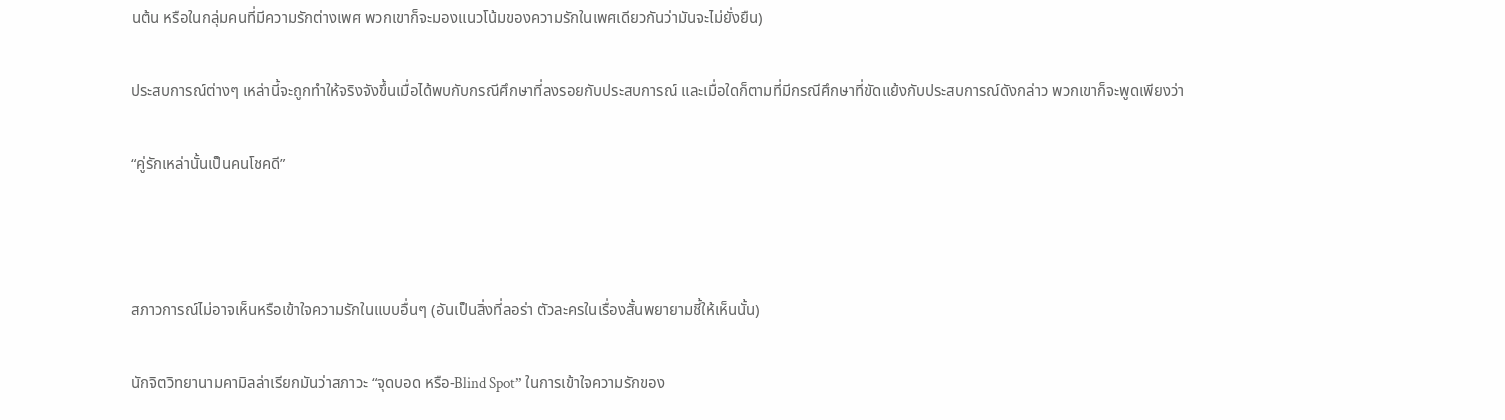นต้น หรือในกลุ่มคนที่มีความรักต่างเพศ พวกเขาก็จะมองแนวโน้มของความรักในเพศเดียวกันว่ามันจะไม่ยั่งยืน)

ประสบการณ์ต่างๆ เหล่านี้จะถูกทำให้จริงจังขึ้นเมื่อได้พบกับกรณีศึกษาที่ลงรอยกับประสบการณ์ และเมื่อใดก็ตามที่มีกรณีศึกษาที่ขัดแย้งกับประสบการณ์ดังกล่าว พวกเขาก็จะพูดเพียงว่า

“คู่รักเหล่านั้นเป็นคนโชคดี”



สภาวการณ์ไม่อาจเห็นหรือเข้าใจความรักในแบบอื่นๆ (อันเป็นสิ่งที่ลอร่า ตัวละครในเรื่องสั้นพยายามชี้ให้เห็นนั้น)

นักจิตวิทยานามคามิลล่าเรียกมันว่าสภาวะ “จุดบอด หรือ-Blind Spot” ในการเข้าใจความรักของ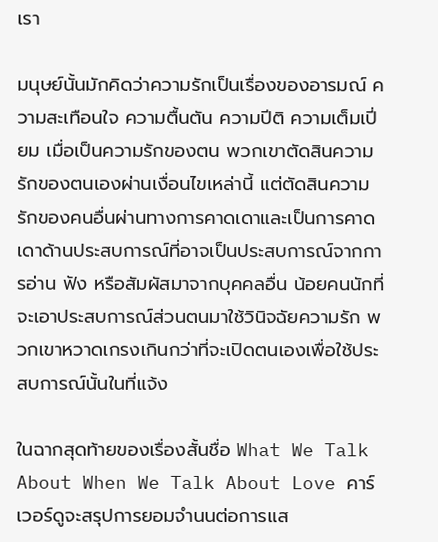เรา

มนุษย์นั้นมักคิดว่าความรักเป็นเรื่องของอารมณ์ ความสะเทือนใจ ความตื้นตัน ความปีติ ความเต็มเปี่ยม เมื่อเป็นความรักของตน พวกเขาตัดสินความรักของตนเองผ่านเงื่อนไขเหล่านี้ แต่ตัดสินความรักของคนอื่นผ่านทางการคาดเดาและเป็นการคาดเดาด้านประสบการณ์ที่อาจเป็นประสบการณ์จากการอ่าน ฟัง หรือสัมผัสมาจากบุคคลอื่น น้อยคนนักที่จะเอาประสบการณ์ส่วนตนมาใช้วินิจฉัยความรัก พวกเขาหวาดเกรงเกินกว่าที่จะเปิดตนเองเพื่อใช้ประสบการณ์นั้นในที่แจ้ง

ในฉากสุดท้ายของเรื่องสั้นชื่อ What We Talk About When We Talk About Love คาร์เวอร์ดูจะสรุปการยอมจำนนต่อการแส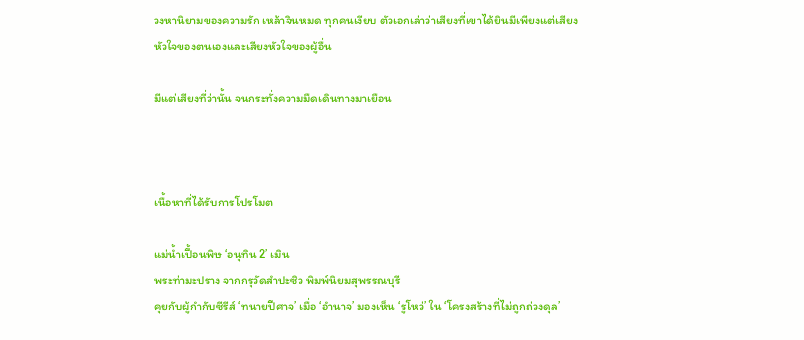วงหานิยามของความรัก เหล้าจินหมด ทุกคนเงียบ ตัวเอกเล่าว่าเสียงที่เขาได้ยินมีเพียงแต่เสียงหัวใจของตนเองและเสียงหัวใจของผู้อื่น

มีแต่เสียงที่ว่านั้น จนกระทั่งความมืดเดินทางมาเยือน



เนื้อหาที่ได้รับการโปรโมต

แม่น้ำเปื้อนพิษ ‘อนุทิน 2’ เมิน
พระท่ามะปราง จากกรุวัดสำปะซิว พิมพ์นิยมสุพรรณบุรี
คุยกับผู้กำกับซีรีส์ ‘ทนายปีศาจ’ เมื่อ ‘อำนาจ’ มองเห็น ‘รูโหว่’ ใน ‘โครงสร้างที่ไม่ถูกถ่วงดุล’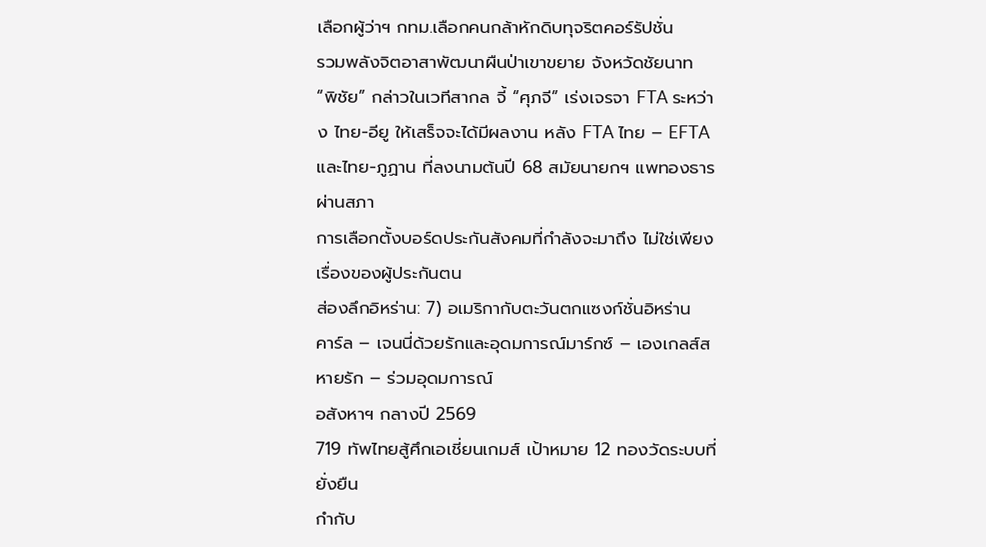เลือกผู้ว่าฯ กทม.เลือกคนกล้าหักดิบทุจริตคอร์รัปชั่น
รวมพลังจิตอาสาพัฒนาผืนป่าเขาขยาย จังหวัดชัยนาท
“พิชัย” กล่าวในเวทีสากล จี้ “ศุภจี” เร่งเจรจา FTA ระหว่าง ไทย-อียู ให้เสร็จจะได้มีผลงาน หลัง FTA ไทย – EFTA และไทย-ภูฏาน ที่ลงนามต้นปี 68 สมัยนายกฯ แพทองธาร ผ่านสภา
การเลือกตั้งบอร์ดประกันสังคมที่กำลังจะมาถึง ไม่ใช่เพียงเรื่องของผู้ประกันตน
ส่องลึกอิหร่าน: 7) อเมริกากับตะวันตกแซงก์ชั่นอิหร่าน
คาร์ล – เจนนี่ด้วยรักและอุดมการณ์มาร์กซ์ – เองเกลส์สหายรัก – ร่วมอุดมการณ์
อสังหาฯ กลางปี 2569
719 ทัพไทยสู้ศึกเอเชี่ยนเกมส์ เป้าหมาย 12 ทองวัดระบบที่ยั่งยืน
กำกับ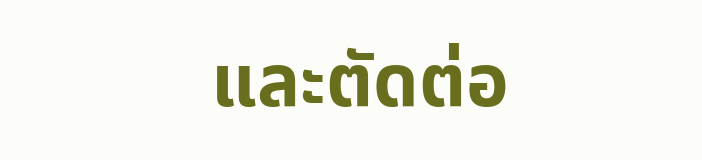และตัดต่อ